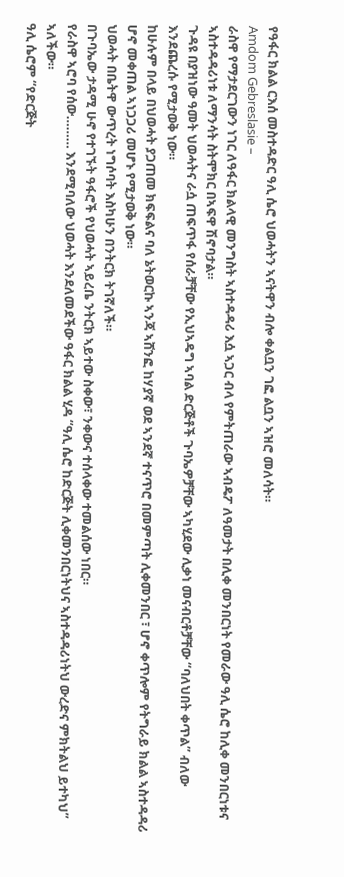የዓፋር ክልል ርእሰ መስተዳድር ዓሊ ሴሮ ህወሓትን ኣናትዋን ብሎ ቀልቧን ገፎ ልቧን ኣዝሮ መለሳት።
Amdom Gebreslasie –
ራስዋ የማታደርገውን ነገር ለዓፋር ክልላዊ መንግስት ኣስተዳዳሪ እሷ ኣጋር ብላ የምትጠራው ኣብዴፖ ለዓመታት በሊቀ መንበርነት የመራው ዓሊ ሴሮ ከሊቀ መንበርነቱና ኣስተዳዳሪነቱ ለማንሳት ስትሞክር በኣፍዋ ሽኖባታል።
ጉዳዩ በያዝነው ዓመት ህወሓትና ራሷ ጠፍጥፋ የሰራቻቸው የኢህኣዴግ ኣባል ድርጅቶች ጉባኤዎቻቸው ኣካሂደው ሊቃነ መናብርቶቻቸው “ባለህበት ቀጥል” ብለው እንደጨረሱ የሚታወቅ ነው።
ከሁሉም በላይ በህወሓት ያጋጠመ ክፍፍልና ባለ ኔትወርኩ ኣንጃ ኣሸንፎ ከሃያኛ ወደ ኣንደኛ ተናጥሮ በመምጣት ሊቀመንበር ፣ ሆኖ ቀጥሎም የትግራይ ክልል ኣስተዳዳሪ ሆኖ መቀጠል ኣነጋጋሪ መሆኑ የሚታወቅ ነው።
ህወሓት በቤትዋ ውጥረት ነግሶባት እስካሁን በንትርክ ትገኛለች።
በጉባኤው ታዳሚ ሁኖ የተገኙት ዓፋሮች የህወሓት ኣይረቤ ንትርክ ኣይተው ስቀው፣ ንቀውና ተሰላቀው ተመልሰው ነበር።
የራስዋ ኣሮባ የሰው……… እንደሚባለው ህወሓት እንደለመደችው ዓፋር ክልል ሂዳ “ዓሊ ሴሮ ከድርጅት ሊቀመንበርነትህና ኣስተዳዳሪነትህ ውረድና ምክትልህ ይተካህ” ኣለችው።
ዓሊ ሴሮም “የድርጅት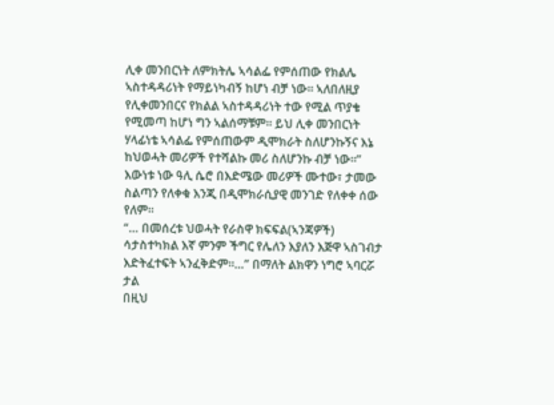ሊቀ መንበርነት ለምክትሌ ኣሳልፌ የምሰጠው የክልሌ ኣስተዳዳሪነት የማይነካብኝ ከሆነ ብቻ ነው። ኣለበለዚያ የሊቀመንበርና የክልል ኣስተዳዳሪነት ተው የሚል ጥያቄ የሚመጣ ከሆነ ግን ኣልሰማቹም። ይህ ሊቀ መንበርነት ሃላፊነቴ ኣሳልፌ የምሰጠውም ዲሞክራት ስለሆንኩኝና እኔ ከህወሓት መሪዎች የተሻልኩ መሪ ስለሆንኩ ብቻ ነው።”
እውነቱ ነው ዓሊ ሴሮ በእድሜው መሪዎች ሙተው፣ ታመው ስልጣን የለቀቁ እንጂ በዲሞክራሲያዊ መንገድ የለቀቀ ሰው የለም።
“… በመሰረቱ ህወሓት የራስዋ ክፍፍል(ኣንጃዎች) ሳታስተካክል እኛ ምንም ችግር የሌለን እያለን እጅዋ ኣስገብታ እድትፈተፍት ኣንፈቅድም።…” በማለት ልክዋን ነግሮ ኣባርሯ ታል
በዚህ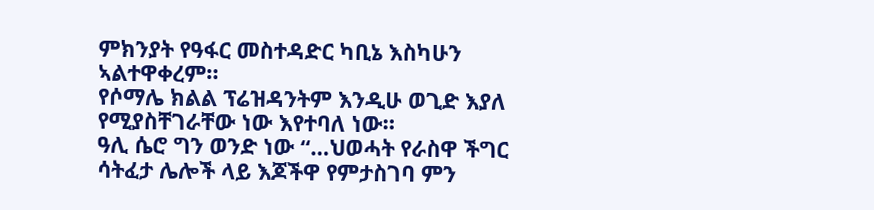ምክንያት የዓፋር መስተዳድር ካቢኔ እስካሁን ኣልተዋቀረም።
የሶማሌ ክልል ፕሬዝዳንትም እንዲሁ ወጊድ እያለ የሚያስቸገራቸው ነው እየተባለ ነው።
ዓሊ ሴሮ ግን ወንድ ነው “…ህወሓት የራስዋ ችግር ሳትፈታ ሌሎች ላይ እጆችዋ የምታስገባ ምን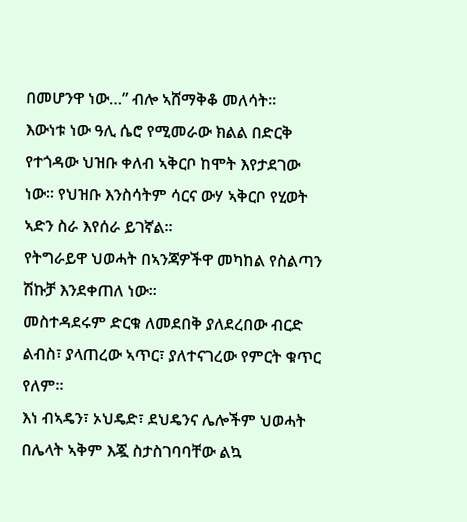በመሆንዋ ነው…” ብሎ ኣሸማቅቆ መለሳት።
እውነቱ ነው ዓሊ ሴሮ የሚመራው ክልል በድርቅ የተጎዳው ህዝቡ ቀለብ ኣቅርቦ ከሞት እየታደገው ነው። የህዝቡ እንስሳትም ሳርና ውሃ ኣቅርቦ የሂወት ኣድን ስራ እየሰራ ይገኛል።
የትግራይዋ ህወሓት በኣንጃዎችዋ መካከል የስልጣን ሽኩቻ እንደቀጠለ ነው።
መስተዳደሩም ድርቁ ለመደበቅ ያለደረበው ብርድ ልብስ፣ ያላጠረው ኣጥር፣ ያለተናገረው የምርት ቁጥር የለም።
እነ ብኣዴን፣ ኦህዴድ፣ ደህዴንና ሌሎችም ህወሓት በሌላት ኣቅም እጇ ስታስገባባቸው ልኳ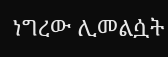ነግረው ሊመልሷት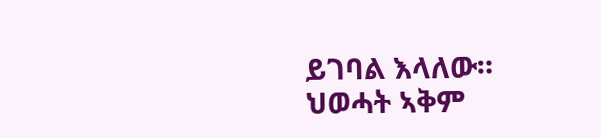ይገባል እላለው።
ህወሓት ኣቅም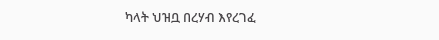ካላት ህዝቧ በረሃብ እየረገፈ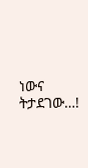ነውና ትታደገው…!